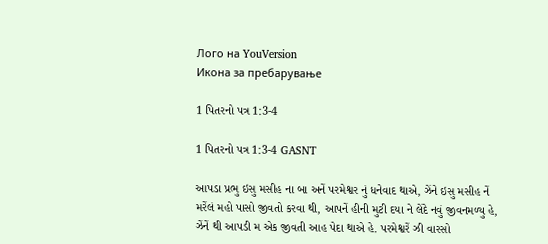Лого на YouVersion
Икона за пребарување

1 પિતરનો પત્ર 1:3-4

1 પિતરનો પત્ર 1:3-4 GASNT

આપડા પ્રભુ ઇસુ મસીહ ના બા અનેં પરમેશ્વર નું ધનેવાદ થાએ, ઝેંને ઇસુ મસીહ નેં મરેંલં મહો પાસો જીવતો કરવા થી, આપનેં હીની મુટી દયા ને લેંદે નવું જીવનમળ્યુ હે, ઝેંનેં થી આપડી મ એક જીવતી આહ પેદા થાએ હે. પરમેશ્વરેં ઝી વારસો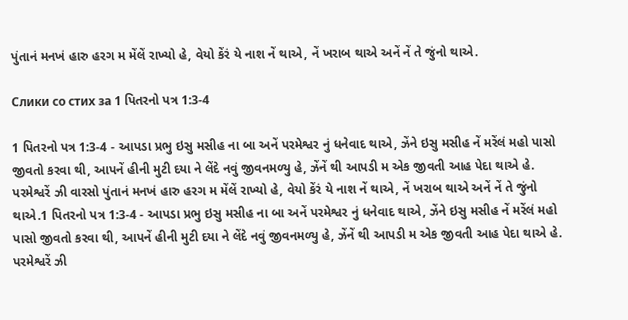પુંતાનં મનખં હારુ હરગ મ મેંલેં રાખ્યો હે, વેયો કેંરં યે નાશ નેં થાએ, નેં ખરાબ થાએ અનેં નેં તે જુંનો થાએ.

Слики со стих за 1 પિતરનો પત્ર 1:3-4

1 પિતરનો પત્ર 1:3-4 - આપડા પ્રભુ ઇસુ મસીહ ના બા અનેં પરમેશ્વર નું ધનેવાદ થાએ, ઝેંને ઇસુ મસીહ નેં મરેંલં મહો પાસો જીવતો કરવા થી, આપનેં હીની મુટી દયા ને લેંદે નવું જીવનમળ્યુ હે, ઝેંનેં થી આપડી મ એક જીવતી આહ પેદા થાએ હે. પરમેશ્વરેં ઝી વારસો પુંતાનં મનખં હારુ હરગ મ મેંલેં રાખ્યો હે, વેયો કેંરં યે નાશ નેં થાએ, નેં ખરાબ થાએ અનેં નેં તે જુંનો થાએ.1 પિતરનો પત્ર 1:3-4 - આપડા પ્રભુ ઇસુ મસીહ ના બા અનેં પરમેશ્વર નું ધનેવાદ થાએ, ઝેંને ઇસુ મસીહ નેં મરેંલં મહો પાસો જીવતો કરવા થી, આપનેં હીની મુટી દયા ને લેંદે નવું જીવનમળ્યુ હે, ઝેંનેં થી આપડી મ એક જીવતી આહ પેદા થાએ હે. પરમેશ્વરેં ઝી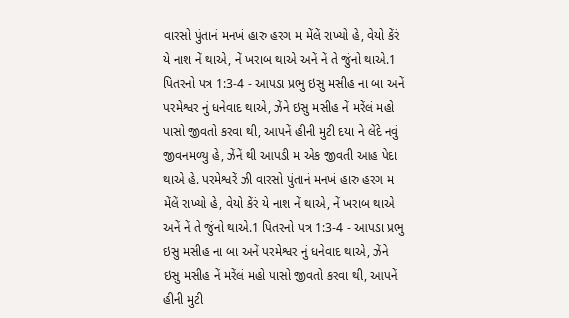વારસો પુંતાનં મનખં હારુ હરગ મ મેંલેં રાખ્યો હે, વેયો કેંરં યે નાશ નેં થાએ, નેં ખરાબ થાએ અનેં નેં તે જુંનો થાએ.1 પિતરનો પત્ર 1:3-4 - આપડા પ્રભુ ઇસુ મસીહ ના બા અનેં પરમેશ્વર નું ધનેવાદ થાએ, ઝેંને ઇસુ મસીહ નેં મરેંલં મહો પાસો જીવતો કરવા થી, આપનેં હીની મુટી દયા ને લેંદે નવું જીવનમળ્યુ હે, ઝેંનેં થી આપડી મ એક જીવતી આહ પેદા થાએ હે. પરમેશ્વરેં ઝી વારસો પુંતાનં મનખં હારુ હરગ મ મેંલેં રાખ્યો હે, વેયો કેંરં યે નાશ નેં થાએ, નેં ખરાબ થાએ અનેં નેં તે જુંનો થાએ.1 પિતરનો પત્ર 1:3-4 - આપડા પ્રભુ ઇસુ મસીહ ના બા અનેં પરમેશ્વર નું ધનેવાદ થાએ, ઝેંને ઇસુ મસીહ નેં મરેંલં મહો પાસો જીવતો કરવા થી, આપનેં હીની મુટી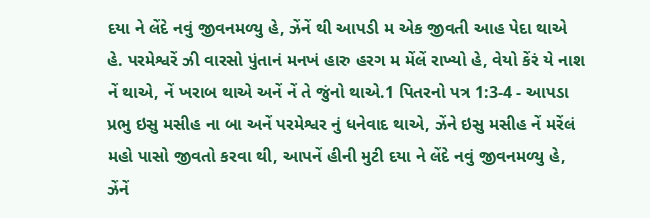દયા ને લેંદે નવું જીવનમળ્યુ હે, ઝેંનેં થી આપડી મ એક જીવતી આહ પેદા થાએ હે. પરમેશ્વરેં ઝી વારસો પુંતાનં મનખં હારુ હરગ મ મેંલેં રાખ્યો હે, વેયો કેંરં યે નાશ નેં થાએ, નેં ખરાબ થાએ અનેં નેં તે જુંનો થાએ.1 પિતરનો પત્ર 1:3-4 - આપડા પ્રભુ ઇસુ મસીહ ના બા અનેં પરમેશ્વર નું ધનેવાદ થાએ, ઝેંને ઇસુ મસીહ નેં મરેંલં મહો પાસો જીવતો કરવા થી, આપનેં હીની મુટી દયા ને લેંદે નવું જીવનમળ્યુ હે, ઝેંનેં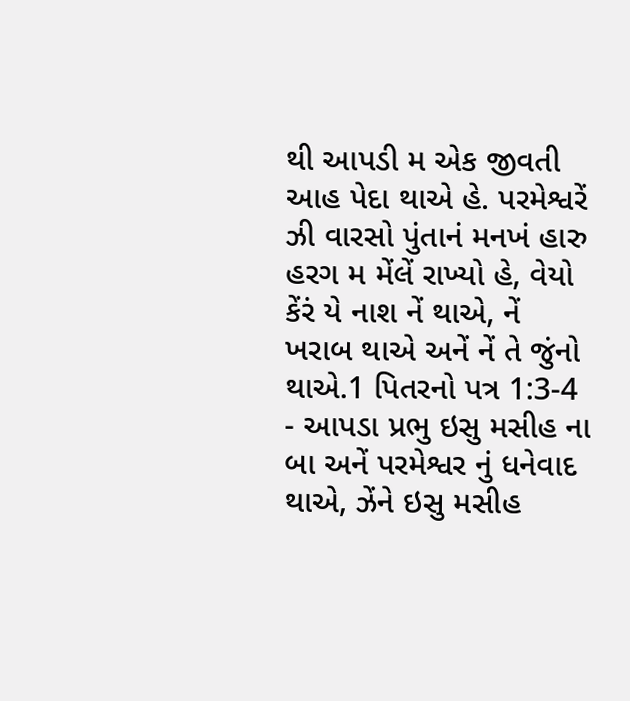થી આપડી મ એક જીવતી આહ પેદા થાએ હે. પરમેશ્વરેં ઝી વારસો પુંતાનં મનખં હારુ હરગ મ મેંલેં રાખ્યો હે, વેયો કેંરં યે નાશ નેં થાએ, નેં ખરાબ થાએ અનેં નેં તે જુંનો થાએ.1 પિતરનો પત્ર 1:3-4 - આપડા પ્રભુ ઇસુ મસીહ ના બા અનેં પરમેશ્વર નું ધનેવાદ થાએ, ઝેંને ઇસુ મસીહ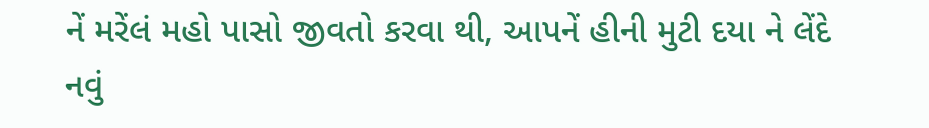નેં મરેંલં મહો પાસો જીવતો કરવા થી, આપનેં હીની મુટી દયા ને લેંદે નવું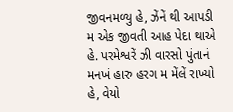જીવનમળ્યુ હે, ઝેંનેં થી આપડી મ એક જીવતી આહ પેદા થાએ હે. પરમેશ્વરેં ઝી વારસો પુંતાનં મનખં હારુ હરગ મ મેંલેં રાખ્યો હે, વેયો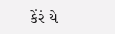કેંરં યે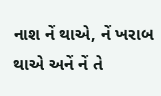નાશ નેં થાએ, નેં ખરાબ થાએ અનેં નેં તે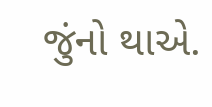જુંનો થાએ.